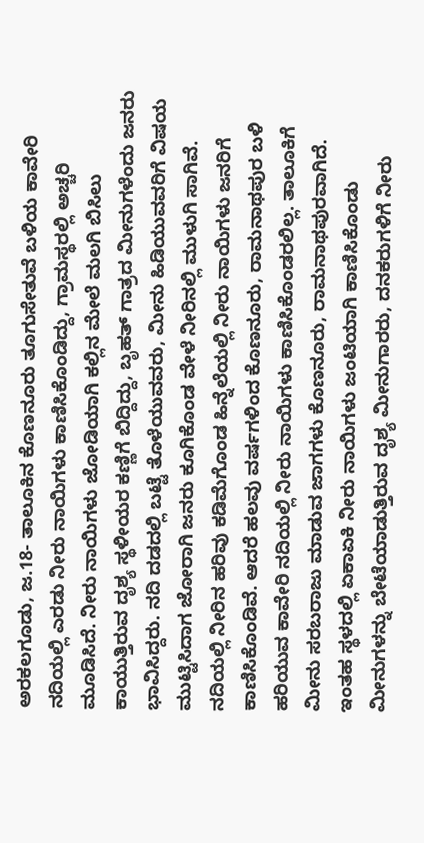ಅರಕಲಗೂಡು, ಜ.18- ತಾಲೂಕಿನ ಕೊಣನೂರು ತೂಗುಸೇತುವೆ ಬಳಿಯ ಕಾವೇರಿ ನದಿಯಲ್ಲಿ ಎರಡು ನೀರು ನಾಯಿಗಳು ಕಾಣಿಸಿಕೊಂಡಿದ್ದು, ಗ್ರಾಮಸ್ಥರಲ್ಲಿ ಅಚ್ಚರಿ ಮೂಡಿಸಿದೆ. ನೀರು ನಾಯಿಗಳು ಜೋಡಿಯಾಗಿ ಕಲ್ಲಿನ ಮೇಲೆ ಮಲಗಿ ಬಿಸಿಲು ಕಾಯುತ್ತಿರುವ ದೃಶ್ಯ ಸ್ಥಳೀಯರ ಕಣ್ಣಿಗೆ ಬಿದ್ದಿದ್ದು, ಬೃಹತ್ ಗಾತ್ರದ ಮೀನುಗಳೆಂದು ಜನರು ಭಾವಿಸಿದ್ದರು. ನದಿ ದಡದಲ್ಲಿ ಬಟ್ಟೆ ತೊಳೆಯುವವರು, ಮೀನು ಹಿಡಿಯುವವರಿಗೆ ವಿಷಯ ಮುಟ್ಟಿಸಿದಾಗ ಜೋರಾಗಿ ಜನರು ಕೂಗಿಕೊಂಡ ವೇಳೆ ನೀರಿನಲ್ಲಿ ಮುಳುಗಿ ಸಾಗಿವೆ.
ನದಿಯಲ್ಲಿ ನೀರಿನ ಹರಿವು ಕಡಿಮೆಗೊಂಡ ಹಿನ್ನೆಲೆಯಲ್ಲಿ ನೀರು ನಾಯಿಗಳು ಜನರಿಗೆ ಕಾಣಿಸಿಕೊಂಡಿವೆ. ಆದರೆ ಹಲವು ವರ್ಷಗಳಿಂದ ಕೊಣನೂರು, ರಾಮನಾಥಪುರ ಬಳಿ ಹರಿಯುವ ಕಾವೇರಿ ನದಿಯಲ್ಲಿ ನೀರು ನಾಯಿಗಳು ಕಾಣಿಸಿಕೊಂಡರಲಿಲ್ಲ. ತಾಲೂಕಿಗೆ ಮೀನು ಸರಬರಾಜು ಮಾಡುವ ಜಾಗಗಳು ಕೊಣನೂರು, ರಾಮನಾಥಪುರವಾಗಿದೆ.
ಇಂತಹ ಸ್ಥಳದಲ್ಲಿ ಏಕಾಏಕಿ ನೀರು ನಾಯಿಗಳು ಜಂಟಿಯಾಗಿ ಕಾಣಿಸಿಕೊಂಡು ಮೀನುಗಳನ್ನು ಬೇಟೆಯಾಡುತ್ತಿರುವ ದೃಶ್ಯ ಮೀನುಗಾರರು, ದನಕರುಗಳಿಗೆ ನೀರು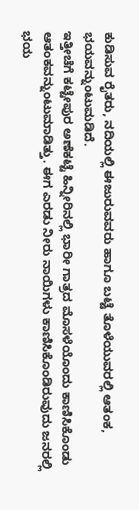ಕುಡಿಸುವ ರೈತರು, ನದಿಯಲ್ಲಿ ಈಜುರುವವರು ಹಾಗೂ ಬಟ್ಟೆ ತೊಳೆಯುವರಲ್ಲಿ ಆತಂಕ, ಭಯವನ್ನುಂಟುಮಡಿದೆ.
ಇತ್ತೀಚೆಗೆ ಕಟ್ಟೇಪುರ ಅಣೆಕಟ್ಟೆ ಹಿನ್ನೀರಿನಲ್ಲಿ ಭಾರೀ ಗಾತ್ರದ ಮೊಸಳೆಯೊಂದು ಕಾಣಿಸಿಕೊಂಡು ಆತಂಕವನ್ನುಂಟುಮಾಡಿತ್ತು. ಈಗ ಎರಡು ನೀರು ನಾಯಿಗಳು ಕಾಣಿಸಿಕೊಂಡಿರುವುದು ಜನರಲ್ಲಿ ಭಯ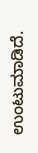ಉಂಟುಮಾಡಿದೆ.